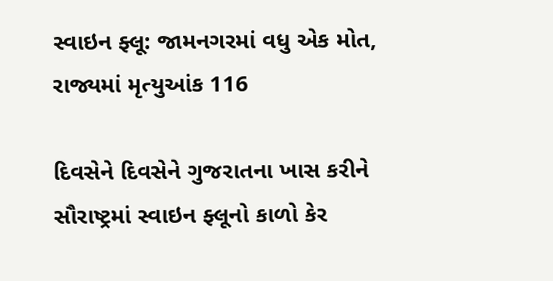સ્વાઇન ફ્લૂ: જામનગરમાં વધુ એક મોત, રાજ્યમાં મૃત્યુઆંક 116

દિવસેને દિવસેને ગુજરાતના ખાસ કરીને સૌરાષ્ટ્રમાં સ્વાઇન ફ્લૂનો કાળો કેર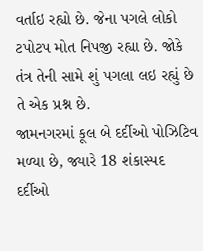વર્તાઇ રહ્યો છે. જેના પગલે લોકો ટપોટપ મોત નિપજી રહ્યા છે. જોકે તંત્ર તેની સામે શું પગલા લઇ રહ્યું છે તે એક પ્રશ્ન છે.
જામનગરમાં કૂલ બે દર્દીઓ પોઝિટિવ મળ્યા છે, જ્યારે 18 શંકાસ્પદ દર્દીઓ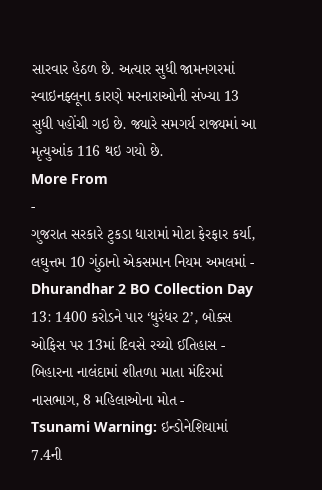સારવાર હેઠળ છે. અત્યાર સુધી જામનગરમાં સ્વાઇનફ્લૂના કારણે મરનારાઓની સંખ્યા 13 સુધી પહોંચી ગઇ છે. જ્યારે સમગર્ય રાજ્યમાં આ મૃત્યુઆંક 116 થઇ ગયો છે.
More From
-
ગુજરાત સરકારે ટુકડા ધારામાં મોટા ફેરફાર કર્યા, લઘુત્તમ 10 ગુંઠાનો એકસમાન નિયમ અમલમાં -
Dhurandhar 2 BO Collection Day 13: 1400 કરોડને પાર ‘ધુરંધર 2’, બોક્સ ઓફિસ પર 13માં દિવસે રચ્યો ઈતિહાસ -
બિહારના નાલંદામાં શીતળા માતા મંદિરમાં નાસભાગ, 8 મહિલાઓના મોત -
Tsunami Warning: ઇન્ડોનેશિયામાં 7.4ની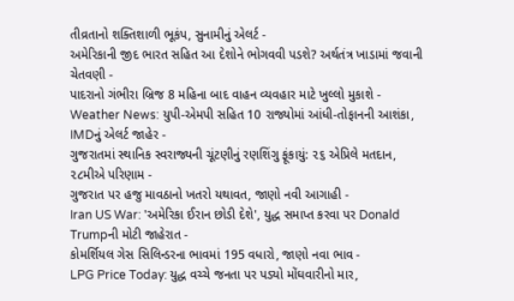તીવ્રતાનો શક્તિશાળી ભૂકંપ, સુનામીનું એલર્ટ -
અમેરિકાની જીદ ભારત સહિત આ દેશોને ભોગવવી પડશે? અર્થતંત્ર ખાડામાં જવાની ચેતવણી -
પાદરાનો ગંભીરા બ્રિજ 8 મહિના બાદ વાહન વ્યવહાર માટે ખુલ્લો મુકાશે -
Weather News: યુપી-એમપી સહિત 10 રાજ્યોમાં આંધી-તોફાનની આશંકા, IMDનું એલર્ટ જાહેર -
ગુજરાતમાં સ્થાનિક સ્વરાજ્યની ચૂંટણીનું રણશિંગુ ફૂંકાયું: ૨૬ એપ્રિલે મતદાન, ૨૮મીએ પરિણામ -
ગુજરાત પર હજુ માવઠાનો ખતરો યથાવત, જાણો નવી આગાહી -
Iran US War: 'અમેરિકા ઈરાન છોડી દેશે', યુદ્ધ સમાપ્ત કરવા પર Donald Trumpની મોટી જાહેરાત -
કોમર્શિયલ ગેસ સિલિન્ડરના ભાવમાં 195 વધારો, જાણો નવા ભાવ -
LPG Price Today: યુદ્ધ વચ્ચે જનતા પર પડ્યો મોંઘવારીનો માર,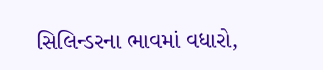સિલિન્ડરના ભાવમાં વધારો,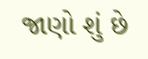જાણો શું છે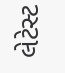લેટેસ્ટ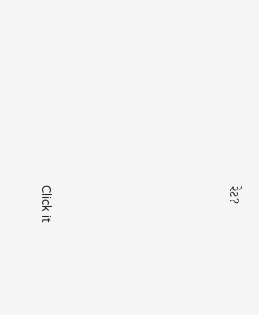રેટ?









Click it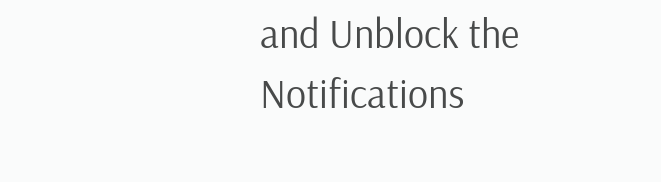and Unblock the Notifications